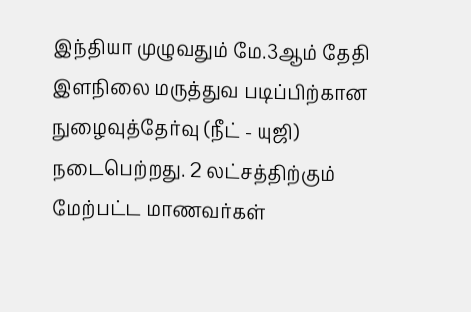இந்தியா முழுவதும் மே.3ஆம் தேதி இளநிலை மருத்துவ படிப்பிற்கான நுழைவுத்தேர்வு (நீட் - யுஜி) நடைபெற்றது. 2 லட்சத்திற்கும் மேற்பட்ட மாணவர்கள்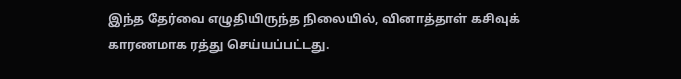இந்த தேர்வை எழுதியிருந்த நிலையில், வினாத்தாள் கசிவுக் காரணமாக ரத்து செய்யப்பட்டது.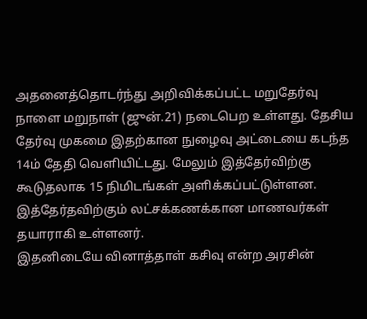அதனைத்தொடர்ந்து அறிவிக்கப்பட்ட மறுதேர்வு நாளை மறுநாள் (ஜுன்.21) நடைபெற உள்ளது. தேசிய தேர்வு முகமை இதற்கான நுழைவு அட்டையை கடந்த 14ம் தேதி வெளியிட்டது. மேலும் இத்தேர்விற்கு கூடுதலாக 15 நிமிடங்கள் அளிக்கப்பட்டுள்ளன. இத்தேர்தவிற்கும் லட்சக்கணக்கான மாணவர்கள் தயாராகி உள்ளனர்.
இதனிடையே வினாத்தாள் கசிவு என்ற அரசின்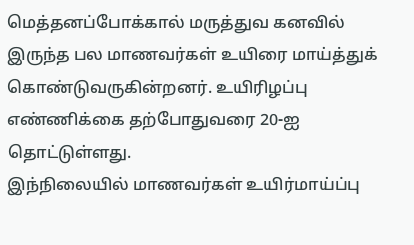மெத்தனப்போக்கால் மருத்துவ கனவில் இருந்த பல மாணவர்கள் உயிரை மாய்த்துக் கொண்டுவருகின்றனர். உயிரிழப்பு எண்ணிக்கை தற்போதுவரை 20-ஐ தொட்டுள்ளது.
இந்நிலையில் மாணவர்கள் உயிர்மாய்ப்பு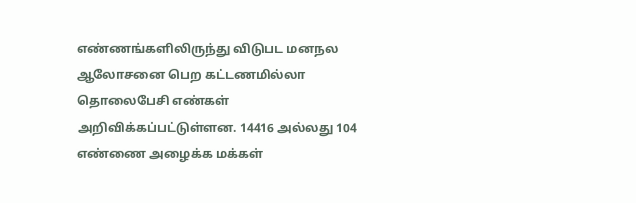எண்ணங்களிலிருந்து விடுபட மனநல ஆலோசனை பெற கட்டணமில்லா தொலைபேசி எண்கள் அறிவிக்கப்பட்டுள்ளன. 14416 அல்லது 104 எண்ணை அழைக்க மக்கள்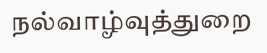நல்வாழ்வுத்துறை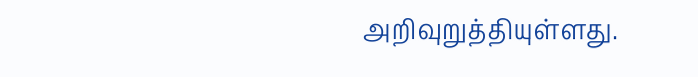அறிவுறுத்தியுள்ளது.